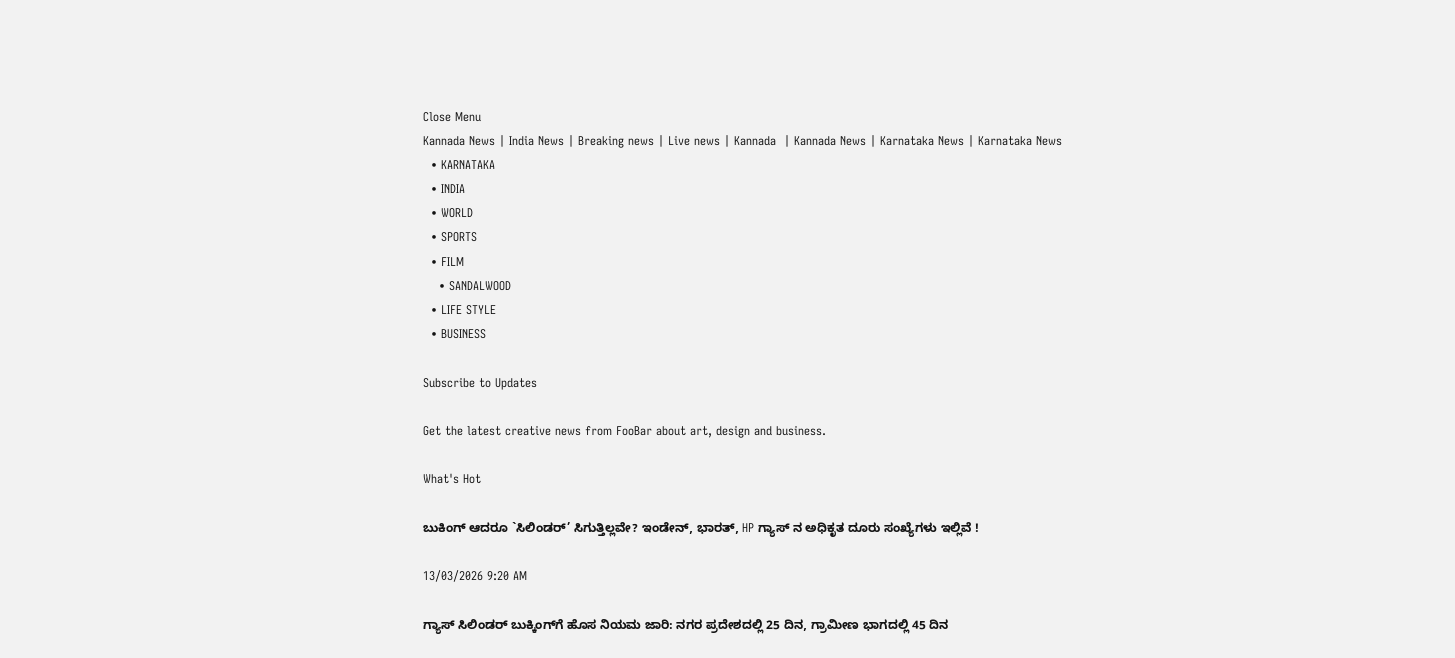Close Menu
Kannada News | India News | Breaking news | Live news | Kannada  | Kannada News | Karnataka News | Karnataka News
  • KARNATAKA
  • INDIA
  • WORLD
  • SPORTS
  • FILM
    • SANDALWOOD
  • LIFE STYLE
  • BUSINESS

Subscribe to Updates

Get the latest creative news from FooBar about art, design and business.

What's Hot

ಬುಕಿಂಗ್ ಆದರೂ `ಸಿಲಿಂಡರ್’ ಸಿಗುತ್ತಿಲ್ಲವೇ? ಇಂಡೇನ್, ಭಾರತ್, HP ಗ್ಯಾಸ್ ನ ಅಧಿಕೃತ ದೂರು ಸಂಖ್ಯೆಗಳು ಇಲ್ಲಿವೆ !

13/03/2026 9:20 AM

ಗ್ಯಾಸ್ ಸಿಲಿಂಡರ್ ಬುಕ್ಕಿಂಗ್‌ಗೆ ಹೊಸ ನಿಯಮ ಜಾರಿ: ನಗರ ಪ್ರದೇಶದಲ್ಲಿ 25 ದಿನ, ಗ್ರಾಮೀಣ ಭಾಗದಲ್ಲಿ 45 ದಿನ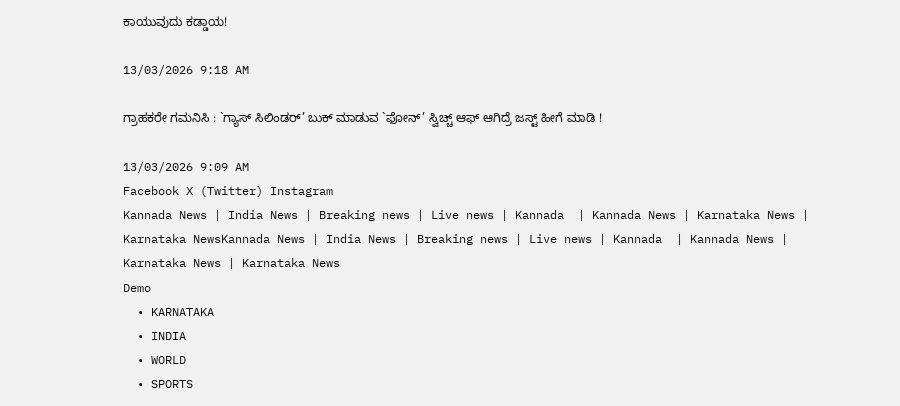ಕಾಯುವುದು ಕಡ್ಡಾಯ!

13/03/2026 9:18 AM

ಗ್ರಾಹಕರೇ ಗಮನಿಸಿ : `ಗ್ಯಾಸ್ ಸಿಲಿಂಡರ್’ ಬುಕ್ ಮಾಡುವ `ಫೋನ್’ ಸ್ವಿಚ್ಚ್ ಆಫ್ ಆಗಿದ್ರೆ ಜಸ್ಟ್ ಹೀಗೆ ಮಾಡಿ !

13/03/2026 9:09 AM
Facebook X (Twitter) Instagram
Kannada News | India News | Breaking news | Live news | Kannada  | Kannada News | Karnataka News | Karnataka NewsKannada News | India News | Breaking news | Live news | Kannada  | Kannada News | Karnataka News | Karnataka News
Demo
  • KARNATAKA
  • INDIA
  • WORLD
  • SPORTS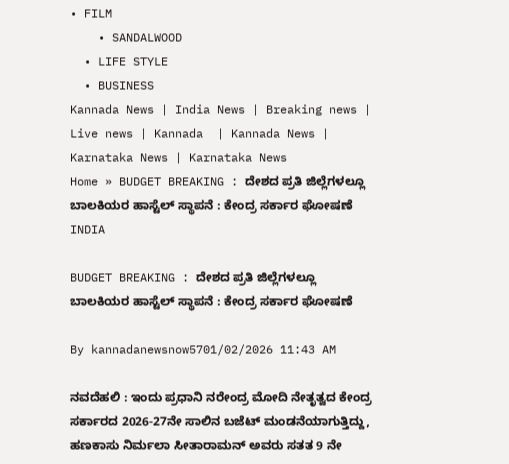• FILM
    • SANDALWOOD
  • LIFE STYLE
  • BUSINESS
Kannada News | India News | Breaking news | Live news | Kannada  | Kannada News | Karnataka News | Karnataka News
Home » BUDGET BREAKING : ದೇಶದ ಪ್ರತಿ ಜಿಲ್ಲೆಗಳಲ್ಲೂ ಬಾಲಕಿಯರ ಹಾಸ್ಟೆಲ್ ಸ್ಥಾಪನೆ : ಕೇಂದ್ರ ಸರ್ಕಾರ ಘೋಷಣೆ
INDIA

BUDGET BREAKING : ದೇಶದ ಪ್ರತಿ ಜಿಲ್ಲೆಗಳಲ್ಲೂ ಬಾಲಕಿಯರ ಹಾಸ್ಟೆಲ್ ಸ್ಥಾಪನೆ : ಕೇಂದ್ರ ಸರ್ಕಾರ ಘೋಷಣೆ

By kannadanewsnow5701/02/2026 11:43 AM

ನವದೆಹಲಿ : ಇಂದು ಪ್ರಧಾನಿ ನರೇಂದ್ರ ಮೋದಿ ನೇತೃತ್ವದ ಕೇಂದ್ರ ಸರ್ಕಾರದ 2026-27ನೇ ಸಾಲಿನ ಬಜೆಟ್ ಮಂಡನೆಯಾಗುತ್ತಿದ್ದು, ಹಣಕಾಸು ನಿರ್ಮಲಾ ಸೀತಾರಾಮನ್ ಅವರು ಸತತ 9 ನೇ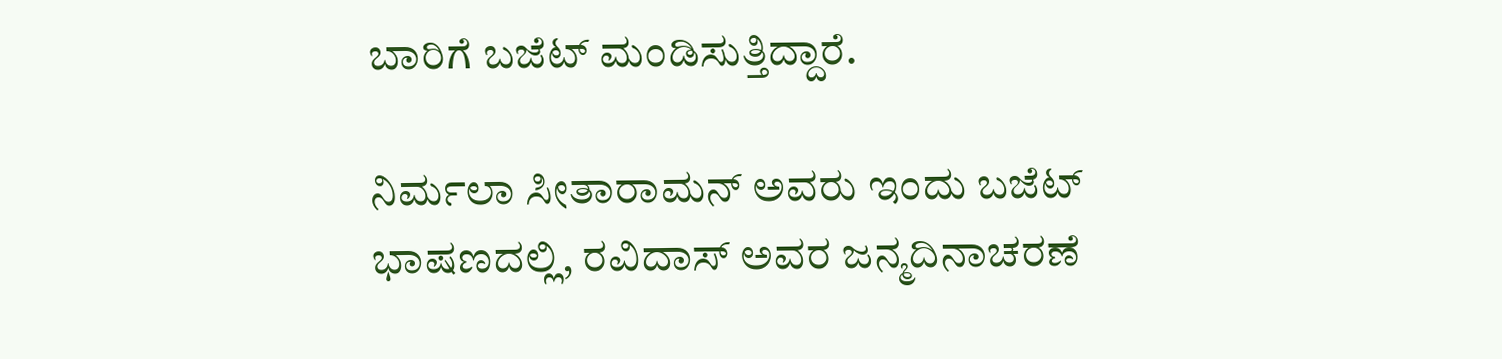ಬಾರಿಗೆ ಬಜೆಟ್ ಮಂಡಿಸುತ್ತಿದ್ದಾರೆ.

ನಿರ್ಮಲಾ ಸೀತಾರಾಮನ್ ಅವರು ಇಂದು ಬಜೆಟ್ ಭಾಷಣದಲ್ಲಿ, ರವಿದಾಸ್ ಅವರ ಜನ್ಮದಿನಾಚರಣೆ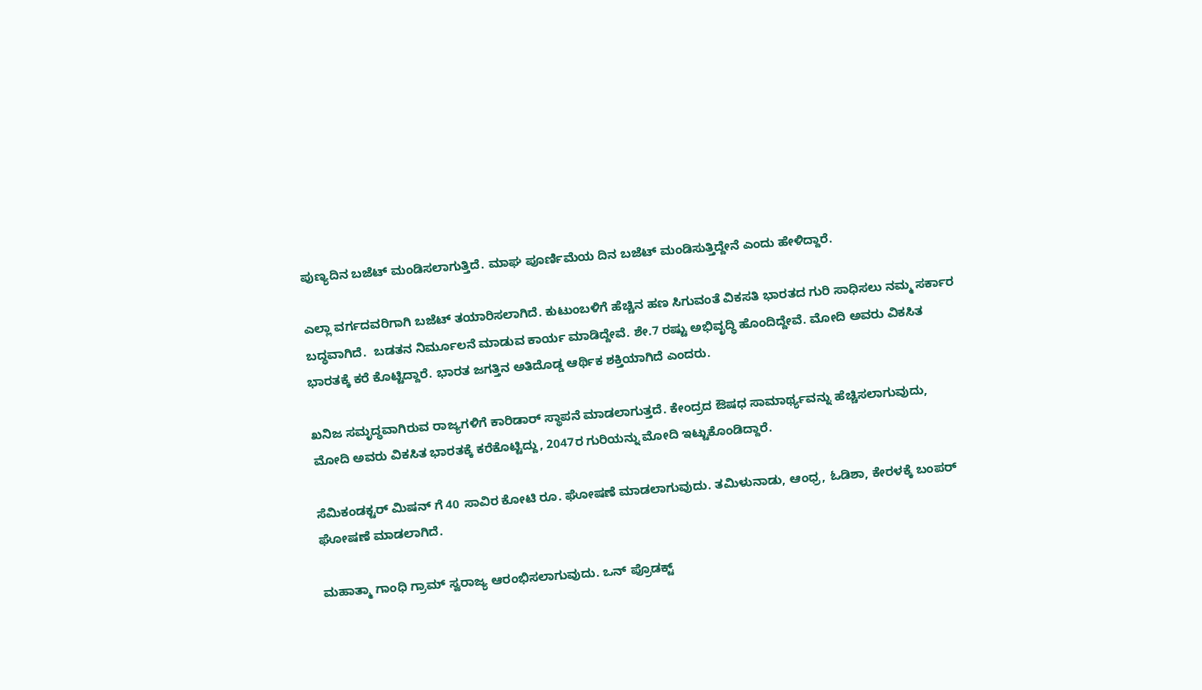ಪುಣ್ಯದಿನ ಬಜೆಟ್ ಮಂಡಿಸಲಾಗುತ್ತಿದೆ. ಮಾಘ ಪೂರ್ಣಿಮೆಯ ದಿನ ಬಜೆಟ್ ಮಂಡಿಸುತ್ತಿದ್ದೇನೆ ಎಂದು ಹೇಳಿದ್ದಾರೆ.

ಎಲ್ಲಾ ವರ್ಗದವರಿಗಾಗಿ ಬಜೆಟ್ ತಯಾರಿಸಲಾಗಿದೆ. ಕುಟುಂಬಳಿಗೆ ಹೆಚ್ಚಿನ ಹಣ ಸಿಗುವಂತೆ ವಿಕಸತಿ ಭಾರತದ ಗುರಿ ಸಾಧಿಸಲು ನಮ್ಮ ಸರ್ಕಾರ ಬದ್ಧವಾಗಿದೆ.  ಬಡತನ ನಿರ್ಮೂಲನೆ ಮಾಡುವ ಕಾರ್ಯ ಮಾಡಿದ್ದೇವೆ. ಶೇ.7 ರಷ್ಟು ಅಭಿವೃದ್ಧಿ ಹೊಂದಿದ್ದೇವೆ. ಮೋದಿ ಅವರು ವಿಕಸಿತ ಭಾರತಕ್ಕೆ ಕರೆ ಕೊಟ್ಟಿದ್ದಾರೆ. ಭಾರತ ಜಗತ್ತಿನ ಅತಿದೊಡ್ಡ ಆರ್ಥಿಕ ಶಕ್ತಿಯಾಗಿದೆ ಎಂದರು.

ಖನಿಜ ಸಮೃದ್ಧವಾಗಿರುವ ರಾಜ್ಯಗಳಿಗೆ ಕಾರಿಡಾರ್ ಸ್ಥಾಪನೆ ಮಾಡಲಾಗುತ್ತದೆ. ಕೇಂದ್ರದ ಔಷಧ ಸಾಮಾರ್ಥ್ಯವನ್ನು ಹೆಚ್ಚಿಸಲಾಗುವುದು,  ಮೋದಿ ಅವರು ವಿಕಸಿತ ಭಾರತಕ್ಕೆ ಕರೆಕೊಟ್ಟಿದ್ದು, 2047ರ ಗುರಿಯನ್ನು ಮೋದಿ ಇಟ್ಟುಕೊಂಡಿದ್ದಾರೆ.

ಸೆಮಿಕಂಡಕ್ಟರ್ ಮಿಷನ್ ಗೆ 40 ಸಾವಿರ ಕೋಟಿ ರೂ. ಘೋಷಣೆ ಮಾಡಲಾಗುವುದು. ತಮಿಳುನಾಡು, ಆಂಧ್ರ, ಓಡಿಶಾ, ಕೇರಳಕ್ಕೆ ಬಂಪರ್ ಘೋಷಣೆ ಮಾಡಲಾಗಿದೆ.

ಮಹಾತ್ಮಾ ಗಾಂಧಿ ಗ್ರಾಮ್ ಸ್ವರಾಜ್ಯ ಆರಂಭಿಸಲಾಗುವುದು. ಒನ್ ಪ್ರೊಡಕ್ಟ್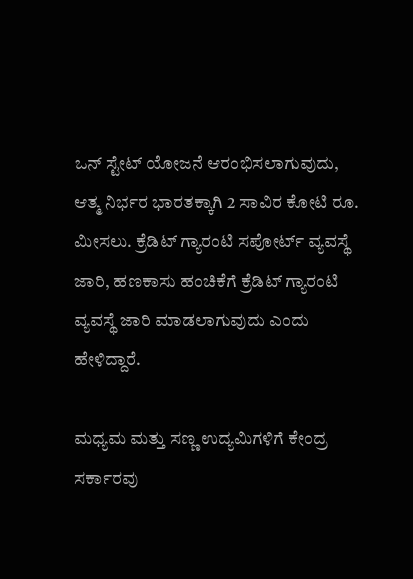ಒನ್ ಸ್ಟೇಟ್ ಯೋಜನೆ ಆರಂಭಿಸಲಾಗುವುದು, ಆತ್ಮ ನಿರ್ಭರ ಭಾರತಕ್ಕಾಗಿ 2 ಸಾವಿರ ಕೋಟಿ ರೂ. ಮೀಸಲು. ಕ್ರೆಡಿಟ್ ಗ್ಯಾರಂಟಿ ಸಪೋರ್ಟ್ ವ್ಯವಸ್ಥೆ ಜಾರಿ, ಹಣಕಾಸು ಹಂಚಿಕೆಗೆ ಕ್ರೆಡಿಟ್ ಗ್ಯಾರಂಟಿ ವ್ಯವಸ್ಥೆ ಜಾರಿ ಮಾಡಲಾಗುವುದು ಎಂದು ಹೇಳಿದ್ದಾರೆ.

ಮಧ್ಯಮ ಮತ್ತು ಸಣ್ಣ ಉದ್ಯಮಿಗಳಿಗೆ ಕೇಂದ್ರ ಸರ್ಕಾರವು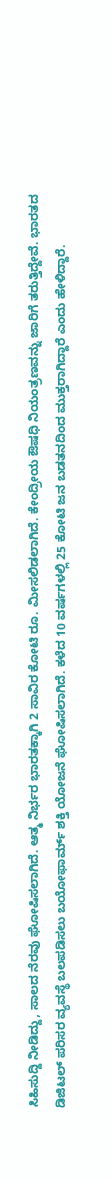ಸಿಹಿಸುದ್ದಿ ನೀಡಿದ್ದು, ಸಾಲದ ನೆರವು ಘೋಷಿಸಲಾಗಿದೆ. ಆತ್ಮ ನಿರ್ಭರ ಭಾರತಕ್ಕಾಗಿ 2 ಸಾವಿರ ಕೋಟಿ ರೂ. ಮೀಸಲಿಡಲಾಗಿದೆ. ಕೇಂದ್ರೀಯ ಔಷಧಿ ನಿಯಂತ್ರಣವನ್ನು ಜಾರಿಗೆ ತರುತ್ತಿದ್ದೇವೆ. ಭಾರತದ ಡಿಜಿಟಲ್ ಪರಿಸರ ವ್ಯವಸ್ಥೆ ಬಲಪಡಿಸಲು ಬಯೋಫಾರ್ಮ್ ಶಕ್ತಿ ಯೋಜನೆ ಘೋಷಿಸಲಾಗಿದೆ. ಕಳೆದ 10 ವರ್ಷಗಳಲ್ಲಿ 25 ಕೋಟಿ ಜನ ಬಡತನದಿಂದ ಮುಕ್ತರಾಗಿದ್ದಾರೆ ಎಂದು ಹೇಳಿದ್ದಾರೆ.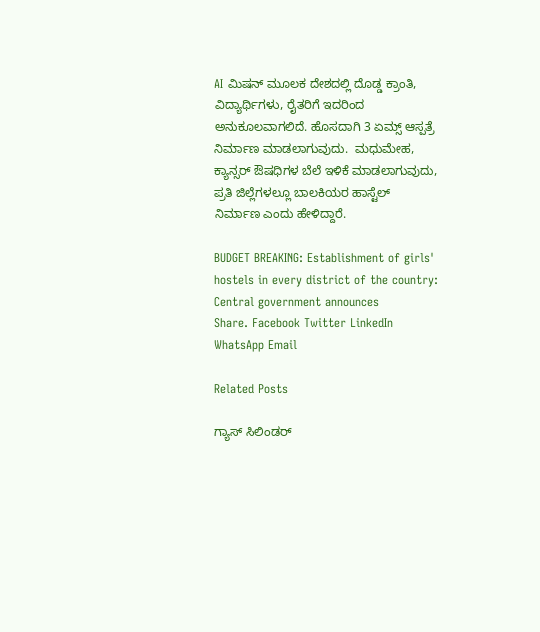AI ಮಿಷನ್ ಮೂಲಕ ದೇಶದಲ್ಲಿ ದೊಡ್ಡ ಕ್ರಾಂತಿ, ವಿದ್ಯಾರ್ಥಿಗಳು, ರೈತರಿಗೆ ಇದರಿಂದ ಅನುಕೂಲವಾಗಲಿದೆ. ಹೊಸದಾಗಿ 3 ಏಮ್ಸ್ ಆಸ್ಪತ್ರೆ ನಿರ್ಮಾಣ ಮಾಡಲಾಗುವುದು.  ಮಧುಮೇಹ, ಕ್ಯಾನ್ಸರ್ ಔಷಧಿಗಳ ಬೆಲೆ ಇಳಿಕೆ ಮಾಡಲಾಗುವುದು, ಪ್ರತಿ ಜಿಲ್ಲೆಗಳಲ್ಲೂ ಬಾಲಕಿಯರ ಹಾಸ್ಟೆಲ್ ನಿರ್ಮಾಣ ಎಂದು ಹೇಳಿದ್ದಾರೆ.

BUDGET BREAKING: Establishment of girls' hostels in every district of the country: Central government announces
Share. Facebook Twitter LinkedIn WhatsApp Email

Related Posts

ಗ್ಯಾಸ್ ಸಿಲಿಂಡರ್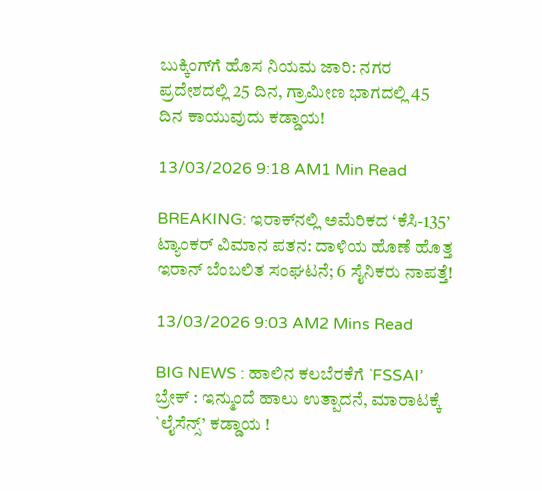ಬುಕ್ಕಿಂಗ್‌ಗೆ ಹೊಸ ನಿಯಮ ಜಾರಿ: ನಗರ ಪ್ರದೇಶದಲ್ಲಿ 25 ದಿನ, ಗ್ರಾಮೀಣ ಭಾಗದಲ್ಲಿ 45 ದಿನ ಕಾಯುವುದು ಕಡ್ಡಾಯ!

13/03/2026 9:18 AM1 Min Read

BREAKING: ಇರಾಕ್‌ನಲ್ಲಿ ಅಮೆರಿಕದ ‘ಕೆಸಿ-135’ ಟ್ಯಾಂಕರ್ ವಿಮಾನ ಪತನ: ದಾಳಿಯ ಹೊಣೆ ಹೊತ್ತ ಇರಾನ್ ಬೆಂಬಲಿತ ಸಂಘಟನೆ; 6 ಸೈನಿಕರು ನಾಪತ್ತೆ!

13/03/2026 9:03 AM2 Mins Read

BIG NEWS : ಹಾಲಿನ ಕಲಬೆರಕೆಗೆ `FSSAI’ ಬ್ರೇಕ್ : ಇನ್ಮುಂದೆ ಹಾಲು ಉತ್ಪಾದನೆ, ಮಾರಾಟಕ್ಕೆ `ಲೈಸೆನ್ಸ್’ ಕಡ್ಡಾಯ !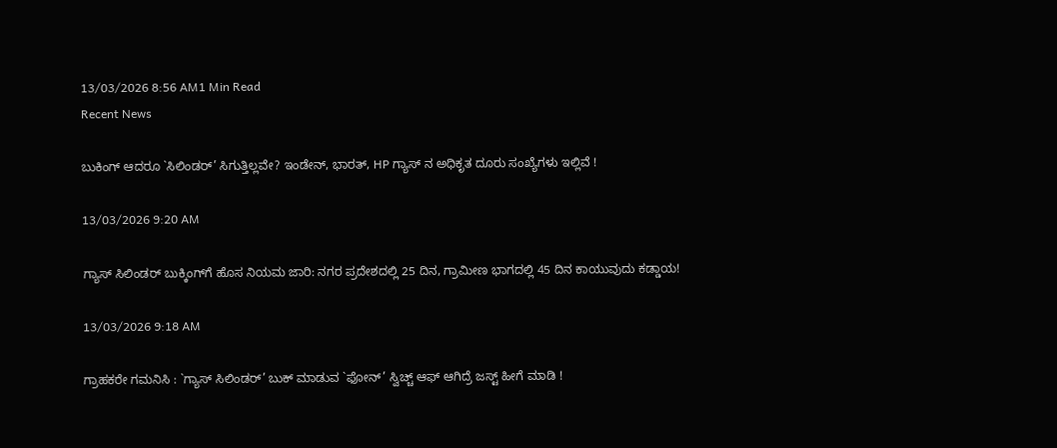13/03/2026 8:56 AM1 Min Read
Recent News

ಬುಕಿಂಗ್ ಆದರೂ `ಸಿಲಿಂಡರ್’ ಸಿಗುತ್ತಿಲ್ಲವೇ? ಇಂಡೇನ್, ಭಾರತ್, HP ಗ್ಯಾಸ್ ನ ಅಧಿಕೃತ ದೂರು ಸಂಖ್ಯೆಗಳು ಇಲ್ಲಿವೆ !

13/03/2026 9:20 AM

ಗ್ಯಾಸ್ ಸಿಲಿಂಡರ್ ಬುಕ್ಕಿಂಗ್‌ಗೆ ಹೊಸ ನಿಯಮ ಜಾರಿ: ನಗರ ಪ್ರದೇಶದಲ್ಲಿ 25 ದಿನ, ಗ್ರಾಮೀಣ ಭಾಗದಲ್ಲಿ 45 ದಿನ ಕಾಯುವುದು ಕಡ್ಡಾಯ!

13/03/2026 9:18 AM

ಗ್ರಾಹಕರೇ ಗಮನಿಸಿ : `ಗ್ಯಾಸ್ ಸಿಲಿಂಡರ್’ ಬುಕ್ ಮಾಡುವ `ಫೋನ್’ ಸ್ವಿಚ್ಚ್ ಆಫ್ ಆಗಿದ್ರೆ ಜಸ್ಟ್ ಹೀಗೆ ಮಾಡಿ !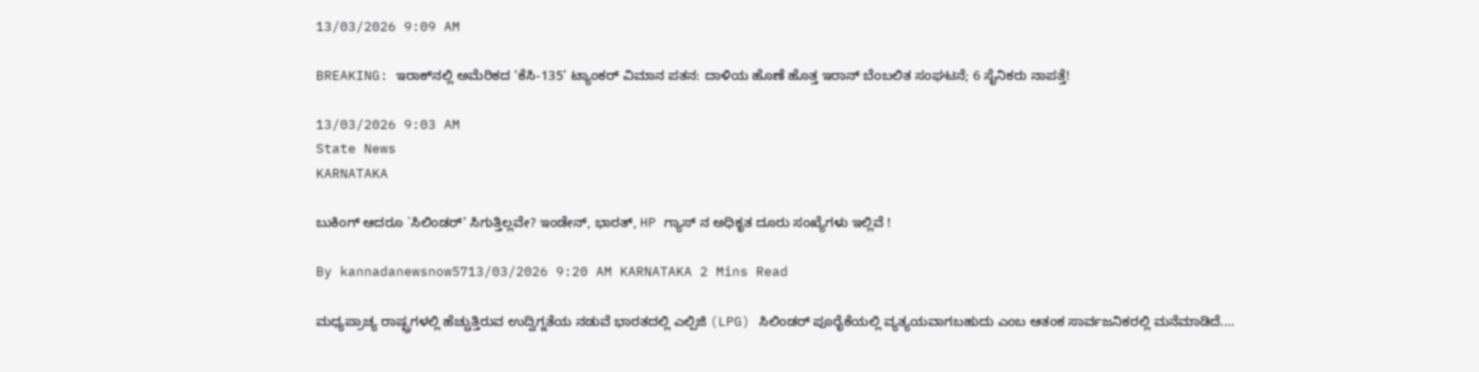13/03/2026 9:09 AM

BREAKING: ಇರಾಕ್‌ನಲ್ಲಿ ಅಮೆರಿಕದ ‘ಕೆಸಿ-135’ ಟ್ಯಾಂಕರ್ ವಿಮಾನ ಪತನ: ದಾಳಿಯ ಹೊಣೆ ಹೊತ್ತ ಇರಾನ್ ಬೆಂಬಲಿತ ಸಂಘಟನೆ; 6 ಸೈನಿಕರು ನಾಪತ್ತೆ!

13/03/2026 9:03 AM
State News
KARNATAKA

ಬುಕಿಂಗ್ ಆದರೂ `ಸಿಲಿಂಡರ್’ ಸಿಗುತ್ತಿಲ್ಲವೇ? ಇಂಡೇನ್, ಭಾರತ್, HP ಗ್ಯಾಸ್ ನ ಅಧಿಕೃತ ದೂರು ಸಂಖ್ಯೆಗಳು ಇಲ್ಲಿವೆ !

By kannadanewsnow5713/03/2026 9:20 AM KARNATAKA 2 Mins Read

ಮಧ್ಯಪ್ರಾಚ್ಯ ರಾಷ್ಟ್ರಗಳಲ್ಲಿ ಹೆಚ್ಚುತ್ತಿರುವ ಉದ್ವಿಗ್ನತೆಯ ನಡುವೆ ಭಾರತದಲ್ಲಿ ಎಲ್ಪಿಜಿ (LPG) ಸಿಲಿಂಡರ್ ಪೂರೈಕೆಯಲ್ಲಿ ವ್ಯತ್ಯಯವಾಗಬಹುದು ಎಂಬ ಆತಂಕ ಸಾರ್ವಜನಿಕರಲ್ಲಿ ಮನೆಮಾಡಿದೆ.…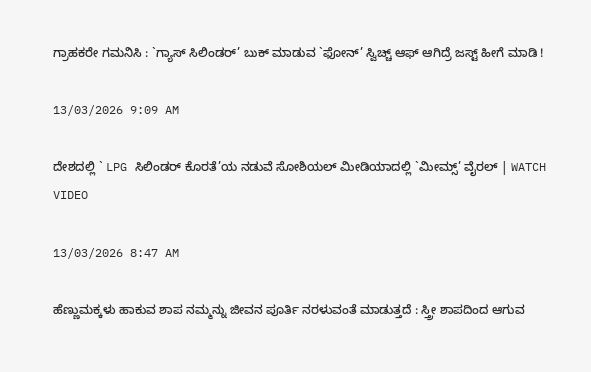ಗ್ರಾಹಕರೇ ಗಮನಿಸಿ : `ಗ್ಯಾಸ್ ಸಿಲಿಂಡರ್’ ಬುಕ್ ಮಾಡುವ `ಫೋನ್’ ಸ್ವಿಚ್ಚ್ ಆಫ್ ಆಗಿದ್ರೆ ಜಸ್ಟ್ ಹೀಗೆ ಮಾಡಿ !

13/03/2026 9:09 AM

ದೇಶದಲ್ಲಿ ` LPG ಸಿಲಿಂಡರ್ ಕೊರತೆ’ಯ ನಡುವೆ ಸೋಶಿಯಲ್ ಮೀಡಿಯಾದಲ್ಲಿ `ಮೀಮ್ಸ್’ ವೈರಲ್ | WATCH VIDEO

13/03/2026 8:47 AM

ಹೆಣ್ಣುಮಕ್ಕಳು ಹಾಕುವ ಶಾಪ ನಮ್ಮನ್ನು ಜೀವನ ಪೂರ್ತಿ ನರಳುವಂತೆ ಮಾಡುತ್ತದೆ : ಸ್ತ್ರೀ ಶಾಪದಿಂದ ಆಗುವ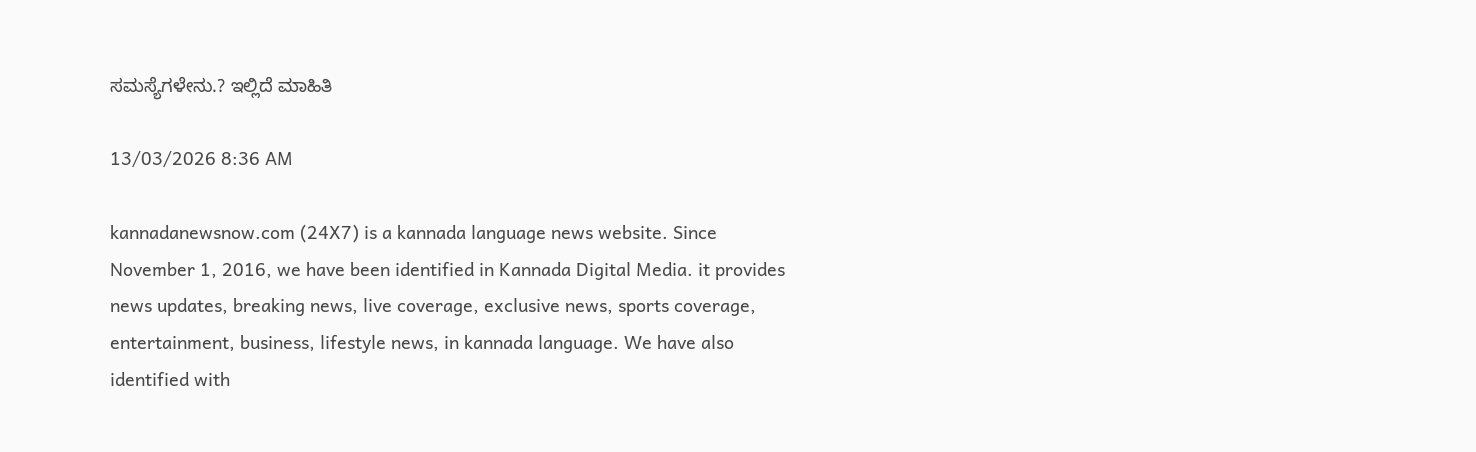ಸಮಸ್ಯೆಗಳೇನು.? ಇಲ್ಲಿದೆ ಮಾಹಿತಿ

13/03/2026 8:36 AM

kannadanewsnow.com (24X7) is a kannada language news website. Since November 1, 2016, we have been identified in Kannada Digital Media. it provides news updates, breaking news, live coverage, exclusive news, sports coverage, entertainment, business, lifestyle news, in kannada language. We have also identified with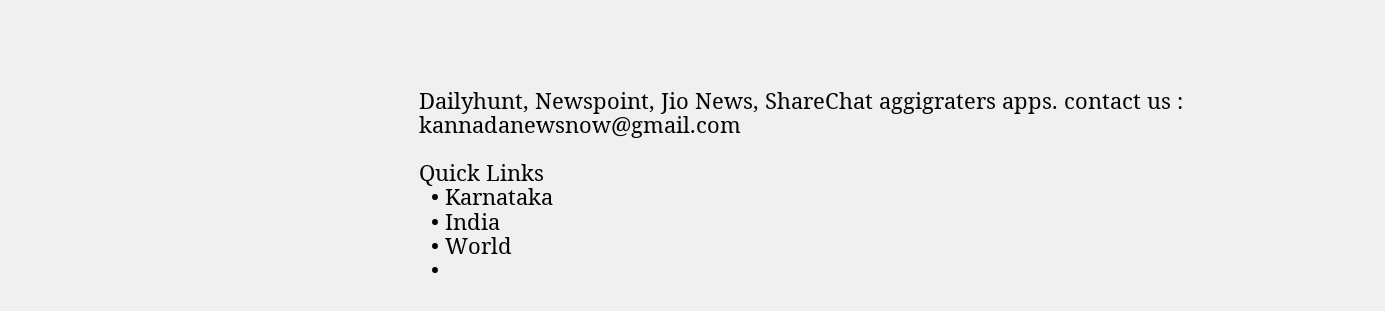Dailyhunt, Newspoint, Jio News, ShareChat aggigraters apps. contact us : kannadanewsnow@gmail.com

Quick Links
  • Karnataka
  • India
  • World
  •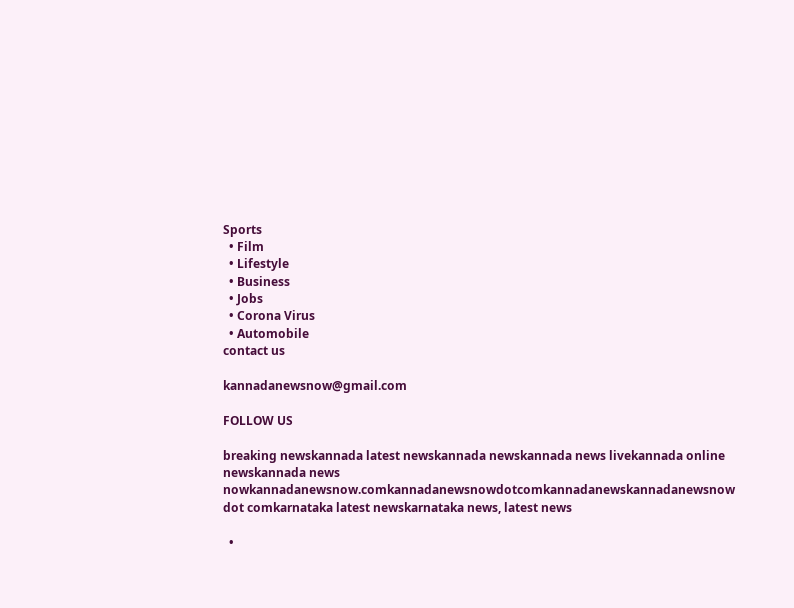Sports
  • Film
  • Lifestyle
  • Business
  • Jobs
  • Corona Virus
  • Automobile
contact us

kannadanewsnow@gmail.com

FOLLOW US

breaking newskannada latest newskannada newskannada news livekannada online newskannada news nowkannadanewsnow.comkannadanewsnowdotcomkannadanewskannadanewsnow dot comkarnataka latest newskarnataka news, latest news

  •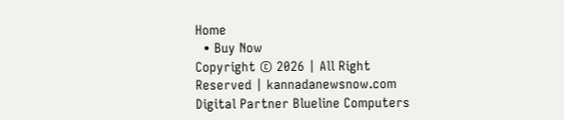Home
  • Buy Now
Copyright © 2026 | All Right Reserved | kannadanewsnow.com
Digital Partner Blueline Computers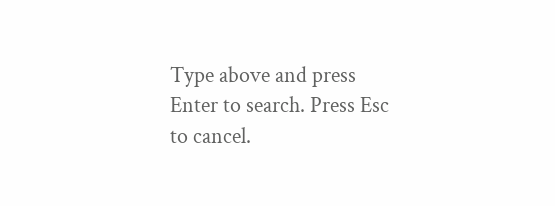Type above and press Enter to search. Press Esc to cancel.